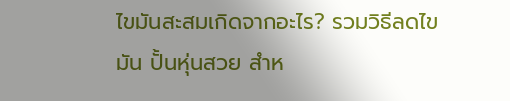ไขมันสะสมเกิดจากอะไร? รวมวิธีลดไขมัน ปั้นหุ่นสวย สำห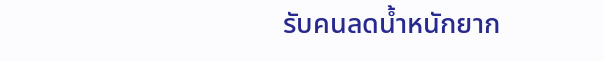รับคนลดน้ำหนักยาก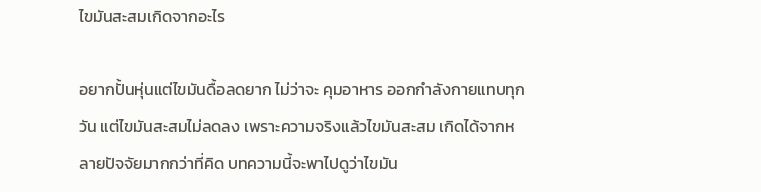ไขมันสะสมเกิดจากอะไร

อยากปั้นหุ่นแต่ไขมันดื้อลดยาก ไม่ว่าจะ คุมอาหาร ออกกำลังกายแทบทุกวัน แต่ไขมันสะสมไม่ลดลง เพราะความจริงแล้วไขมันสะสม เกิดได้จากหลายปัจจัยมากกว่าที่คิด บทความนี้จะพาไปดูว่าไขมัน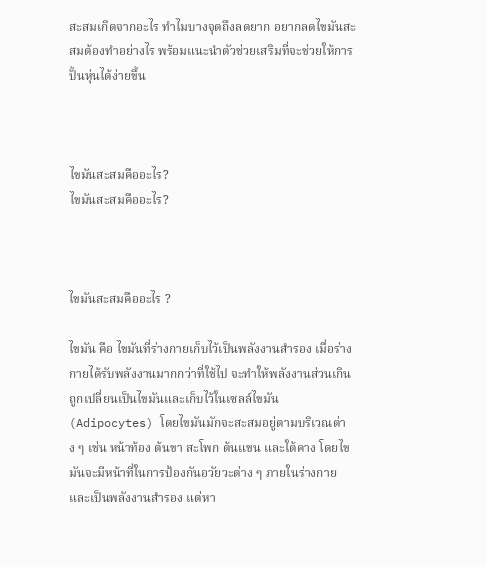สะสมเกิดจากอะไร ทำไมบางจุดถึงลดยาก อยากลดไขมันสะสมต้องทำอย่างไร พร้อมแนะนำตัวช่วยเสริมที่จะช่วยให้การปั้นหุ่นได้ง่ายขึ้น



ไขมันสะสมคืออะไร?
ไขมันสะสมคืออะไร?



ไขมันสะสมคืออะไร ?

ไขมัน คือ ไขมันที่ร่างกายเก็บไว้เป็นพลังงานสำรอง เมื่อร่างกายได้รับพลังงานมากกว่าที่ใช้ไป จะทำให้พลังงานส่วนเกินถูกเปลี่ยนเป็นไขมันและเก็บไว้ในเซลล์ไขมัน (Adipocytes) โดยไขมันมักจะสะสมอยู่ตามบริเวณต่าง ๆ เช่น หน้าท้อง ต้นขา สะโพก ต้นแขน และใต้คาง โดยไขมันจะมีหน้าที่ในการป้องกันอวัยวะต่าง ๆ ภายในร่างกาย และเป็นพลังงานสำรอง แต่หา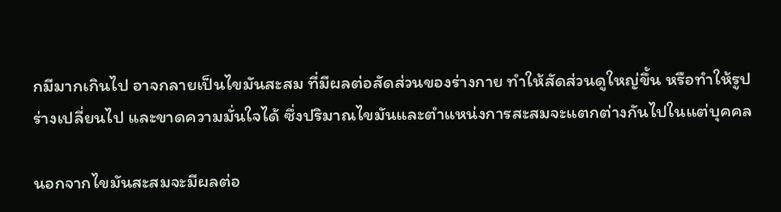กมีมากเกินไป อาจกลายเป็นไขมันสะสม ที่มีผลต่อสัดส่วนของร่างกาย ทำให้สัดส่วนดูใหญ่ขึ้น หรือทำให้รูปร่างเปลี่ยนไป และขาดความมั่นใจได้ ซึ่งปริมาณไขมันและตำแหน่งการสะสมจะแตกต่างกันไปในแต่บุคคล

นอกจากไขมันสะสมจะมีผลต่อ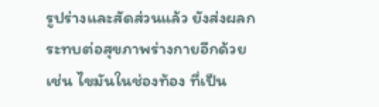รูปร่างและสัดส่วนแล้ว ยังส่งผลกระทบต่อสุขภาพร่างกายอีกด้วย เช่น ไขมันในช่องท้อง ที่เป็น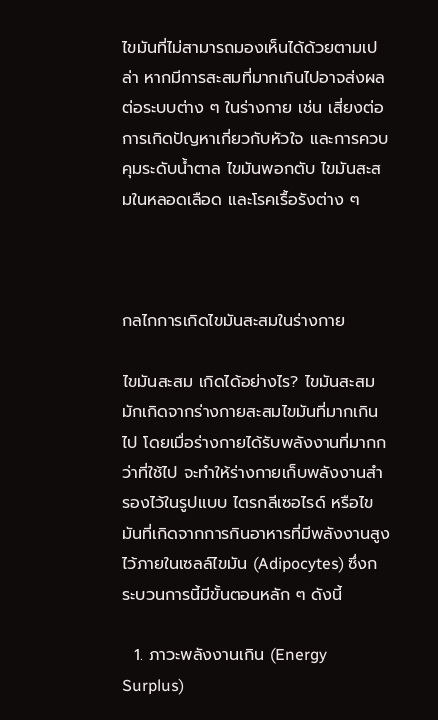ไขมันที่ไม่สามารถมองเห็นได้ด้วยตามเปล่า หากมีการสะสมที่มากเกินไปอาจส่งผลต่อระบบต่าง ๆ ในร่างกาย เช่น เสี่ยงต่อการเกิดปัญหาเกี่ยวกับหัวใจ และการควบคุมระดับน้ำตาล ไขมันพอกตับ ไขมันสะสมในหลอดเลือด และโรคเรื้อรังต่าง ๆ



กลไกการเกิดไขมันสะสมในร่างกาย

ไขมันสะสม เกิดได้อย่างไร? ไขมันสะสมมักเกิดจากร่างกายสะสมไขมันที่มากเกินไป โดยเมื่อร่างกายได้รับพลังงานที่มากกว่าที่ใช้ไป จะทำให้ร่างกายเก็บพลังงานสำรองไว้ในรูปแบบ ไตรกลีเซอไรด์ หรือไขมันที่เกิดจากการกินอาหารที่มีพลังงานสูงไว้ภายในเซลล์ไขมัน (Adipocytes) ซึ่งกระบวนการนี้มีขั้นตอนหลัก ๆ ดังนี้

  1. ภาวะพลังงานเกิน (Energy Surplus)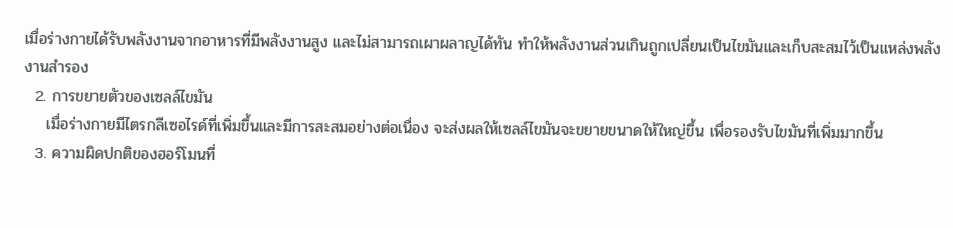เมื่อร่างกายได้รับพลังงานจากอาหารที่มีพลังงานสูง และไม่สามารถเผาผลาญได้ทัน ทำให้พลังงานส่วนเกินถูกเปลี่ยนเป็นไขมันและเก็บสะสมไว้เป็นแหล่งพลังงานสำรอง
  2. การขยายตัวของเซลล์ไขมัน
    เมื่อร่างกายมีไตรกลีเซอไรด์ที่เพิ่มขึ้นและมีการสะสมอย่างต่อเนื่อง จะส่งผลให้เซลล์ไขมันจะขยายขนาดให้ใหญ่ขึ้น เพื่อรองรับไขมันที่เพิ่มมากขึ้น
  3. ความผิดปกติของฮอร์โมนที่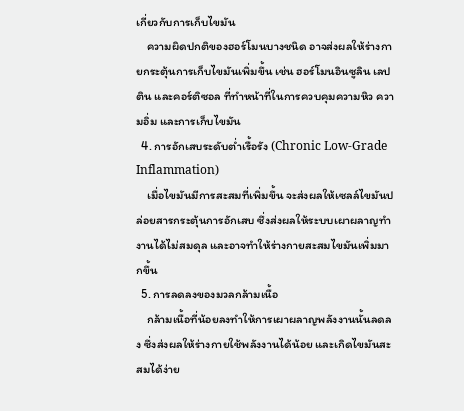เกี่ยวกับการเก็บไขมัน
    ความผิดปกติของฮอร์โมนบางชนิด อาจส่งผลให้ร่างกายกระตุ้นการเก็บไขมันเพิ่มขึ้น เช่น ฮอร์โมนอินซูลิน เลปติน และคอร์ติซอล ที่ทำหน้าที่ในการควบคุมความหิว ความอิ่ม และการเก็บไขมัน
  4. การอักเสบระดับต่ำเรื้อรัง (Chronic Low-Grade Inflammation)
    เมื่อไขมันมีการสะสมที่เพิ่มขึ้น จะส่งผลให้เซลล์ไขมันปล่อยสารกระตุ้นการอักเสบ ซึ่งส่งผลให้ระบบเผาผลาญทำงานได้ไม่สมดุล และอาจทำให้ร่างกายสะสมไขมันเพิ่มมากขึ้น
  5. การลดลงของมวลกล้ามเนื้อ
    กล้ามเนื้อที่น้อยลงทำให้การเผาผลาญพลังงานนั้นลดลง ซึ่งส่งผลให้ร่างกายใช้พลังงานได้น้อย และเกิดไขมันสะสมได้ง่าย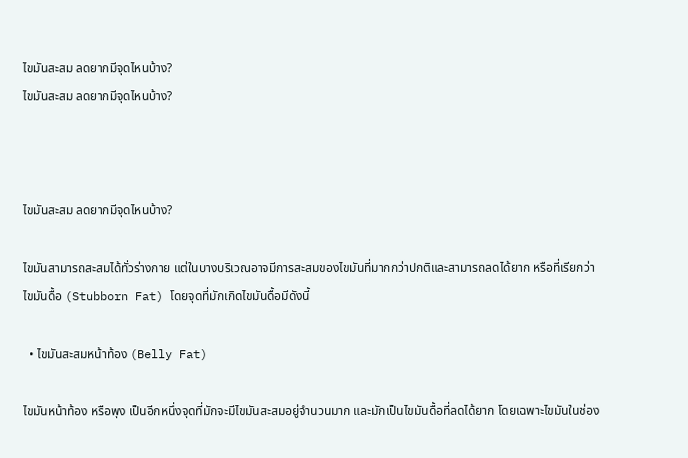ไขมันสะสม ลดยากมีจุดไหนบ้าง?
ไขมันสะสม ลดยากมีจุดไหนบ้าง?



ไขมันสะสม ลดยากมีจุดไหนบ้าง?

ไขมันสามารถสะสมได้ทั่วร่างกาย แต่ในบางบริเวณอาจมีการสะสมของไขมันที่มากกว่าปกติและสามารถลดได้ยาก หรือที่เรียกว่า ไขมันดื้อ (Stubborn Fat) โดยจุดที่มักเกิดไขมันดื้อมีดังนี้

  • ไขมันสะสมหน้าท้อง (Belly Fat)

ไขมันหน้าท้อง หรือพุง เป็นอีกหนึ่งจุดที่มักจะมีไขมันสะสมอยู่จำนวนมาก และมักเป็นไขมันดื้อที่ลดได้ยาก โดยเฉพาะไขมันในช่อง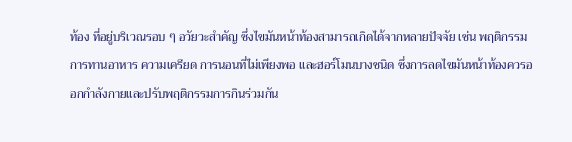ท้อง ที่อยู่บริเวณรอบ ๆ อวัยวะสำคัญ ซึ่งไขมันหน้าท้องสามารถเกิดได้จากหลายปัจจัย เช่น พฤติกรรมการทานอาหาร ความเครียด การนอนที่ไม่เพียงพอ และฮอร์โมนบางชนิด ซึ่งการลดไขมันหน้าท้องควรออกกำลังกายและปรับพฤติกรรมการกินร่วมกัน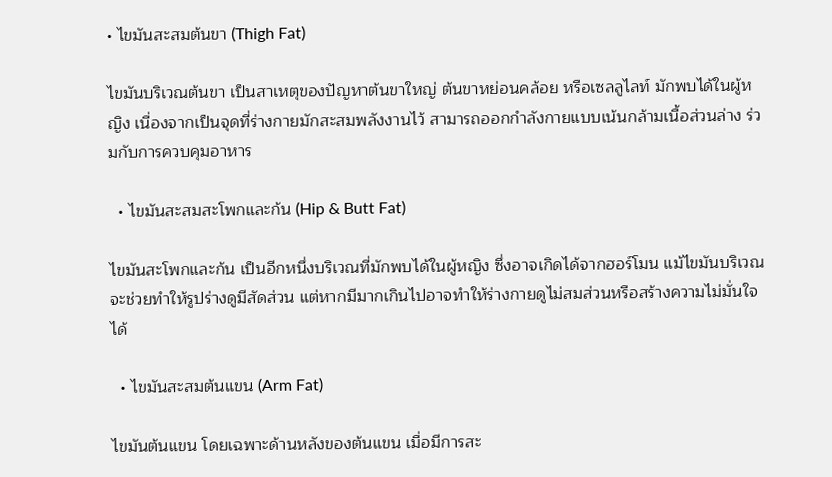• ไขมันสะสมต้นขา (Thigh Fat)

ไขมันบริเวณต้นขา เป็นสาเหตุของปัญหาต้นขาใหญ่ ต้นขาหย่อนคล้อย หรือเซลลูไลท์ มักพบได้ในผู้หญิง เนื่องจากเป็นจุดที่ร่างกายมักสะสมพลังงานไว้ สามารถออกกำลังกายแบบเน้นกล้ามเนื้อส่วนล่าง ร่วมกับการควบคุมอาหาร

  • ไขมันสะสมสะโพกและก้น (Hip & Butt Fat)

ไขมันสะโพกและก้น เป็นอีกหนึ่งบริเวณที่มักพบได้ในผู้หญิง ซึ่งอาจเกิดได้จากฮอร์โมน แม้ไขมันบริเวณจะช่วยทำให้รูปร่างดูมีสัดส่วน แต่หากมีมากเกินไปอาจทำให้ร่างกายดูไม่สมส่วนหรือสร้างความไม่มั่นใจได้

  • ไขมันสะสมต้นแขน (Arm Fat)

ไขมันต้นแขน โดยเฉพาะด้านหลังของต้นแขน เมื่อมีการสะ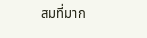สมที่มาก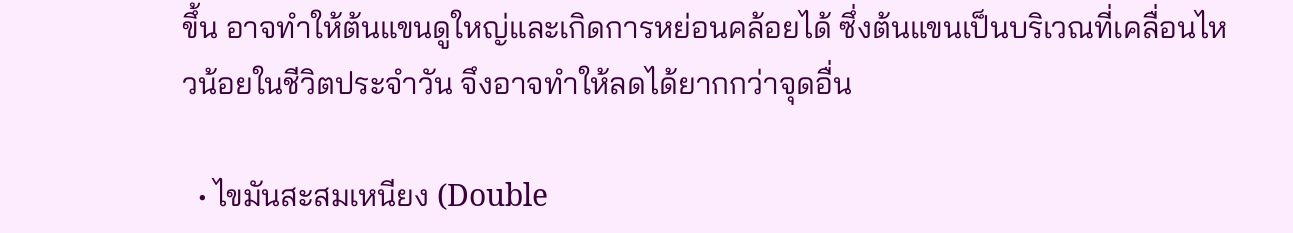ขึ้น อาจทำให้ต้นแขนดูใหญ่และเกิดการหย่อนคล้อยได้ ซึ่งต้นแขนเป็นบริเวณที่เคลื่อนไหวน้อยในชีวิตประจำวัน จึงอาจทำให้ลดได้ยากกว่าจุดอื่น

  • ไขมันสะสมเหนียง (Double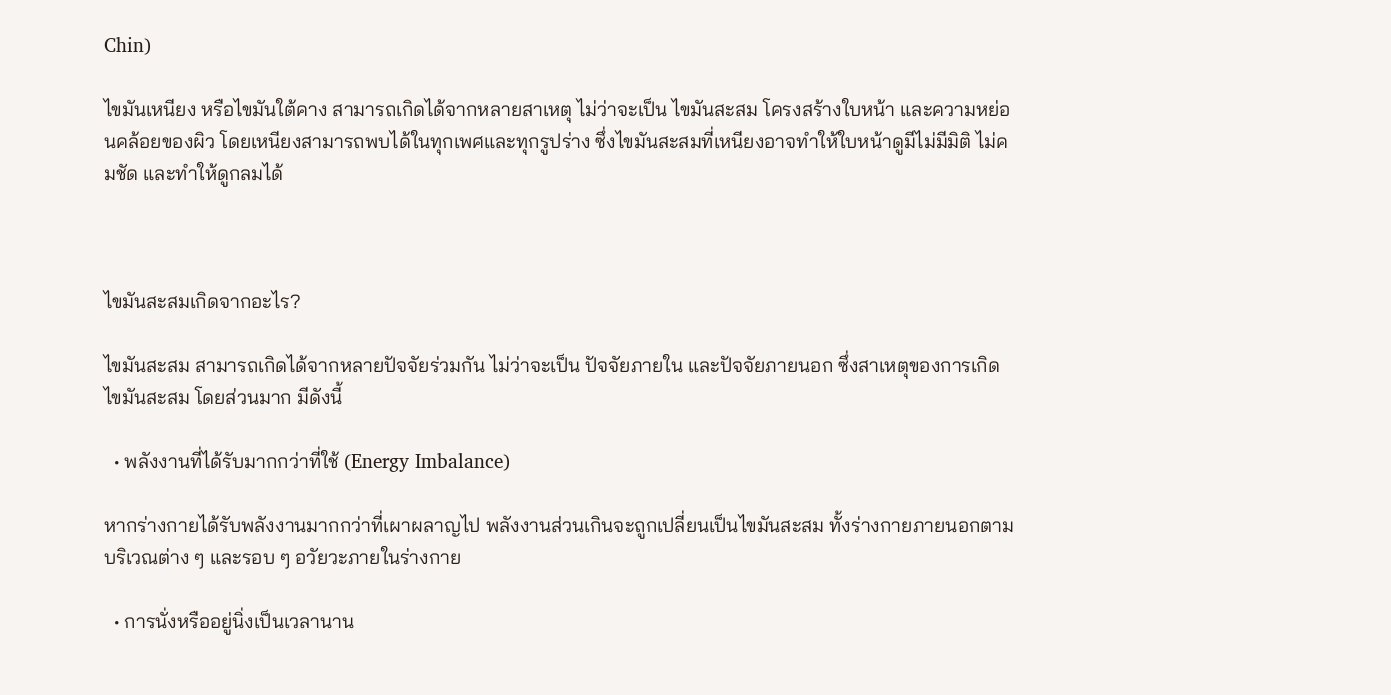Chin)

ไขมันเหนียง หรือไขมันใต้คาง สามารถเกิดได้จากหลายสาเหตุ ไม่ว่าจะเป็น ไขมันสะสม โครงสร้างใบหน้า และความหย่อนคล้อยของผิว โดยเหนียงสามารถพบได้ในทุกเพศและทุกรูปร่าง ซึ่งไขมันสะสมที่เหนียงอาจทำให้ใบหน้าดูมีไม่มีมิติ ไม่คมชัด และทำให้ดูกลมได้



ไขมันสะสมเกิดจากอะไร?

ไขมันสะสม สามารถเกิดได้จากหลายปัจจัยร่วมกัน ไม่ว่าจะเป็น ปัจจัยภายใน และปัจจัยภายนอก ซึ่งสาเหตุของการเกิดไขมันสะสม โดยส่วนมาก มีดังนี้

  • พลังงานที่ได้รับมากกว่าที่ใช้ (Energy Imbalance)

หากร่างกายได้รับพลังงานมากกว่าที่เผาผลาญไป พลังงานส่วนเกินจะถูกเปลี่ยนเป็นไขมันสะสม ทั้งร่างกายภายนอกตามบริเวณต่าง ๆ และรอบ ๆ อวัยวะภายในร่างกาย

  • การนั่งหรืออยู่นิ่งเป็นเวลานาน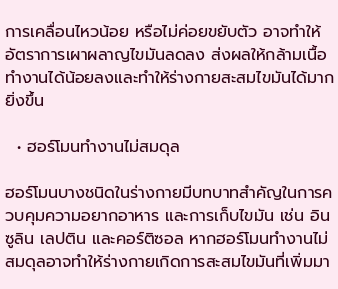การเคลื่อนไหวน้อย หรือไม่ค่อยขยับตัว อาจทำให้อัตราการเผาผลาญไขมันลดลง ส่งผลให้กล้ามเนื้อทำงานได้น้อยลงและทำให้ร่างกายสะสมไขมันได้มากยิ่งขึ้น

  • ฮอร์โมนทำงานไม่สมดุล

ฮอร์โมนบางชนิดในร่างกายมีบทบาทสำคัญในการควบคุมความอยากอาหาร และการเก็บไขมัน เช่น อินซูลิน เลปติน และคอร์ติซอล หากฮอร์โมนทำงานไม่สมดุลอาจทำให้ร่างกายเกิดการสะสมไขมันที่เพิ่มมา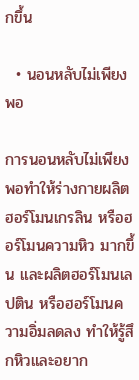กขึ้น

  • นอนหลับไม่เพียงพอ

การนอนหลับไม่เพียงพอทำให้ร่างกายผลิตฮอร์โมนเกรลิน หรือฮอร์โมนความหิว มากขึ้น และผลิตฮอร์โมนเลปติน หรือฮอร์โมนความอิ่มลดลง ทำให้รู้สึกหิวและอยาก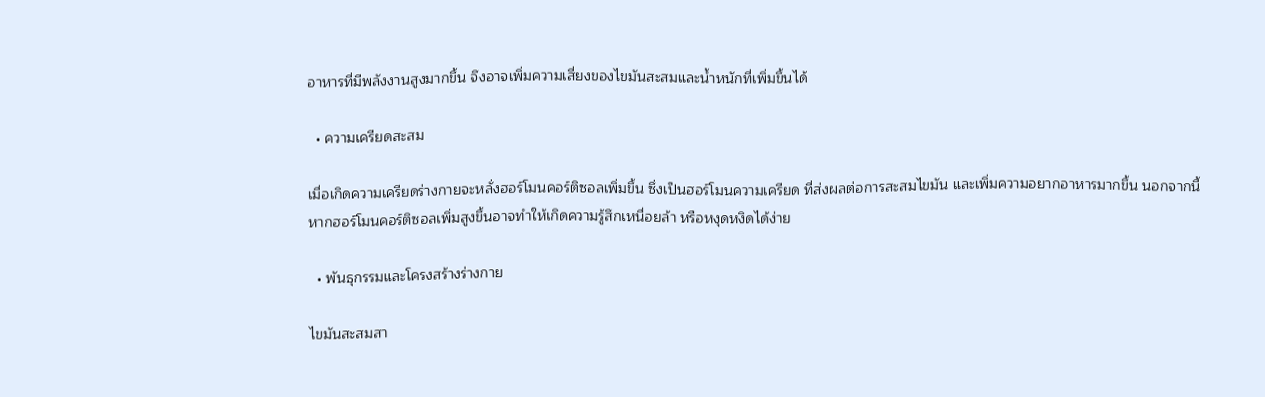อาหารที่มีพลังงานสูงมากขึ้น จึงอาจเพิ่มความเสี่ยงของไขมันสะสมและน้ำหนักที่เพิ่มขึ้นได้

  • ความเครียดสะสม

เมื่อเกิดความเครียดร่างกายจะหลั่งฮอร์โมนคอร์ติซอลเพิ่มขึ้น ซึ่งเป็นฮอร์โมนความเครียด ที่ส่งผลต่อการสะสมไขมัน และเพิ่มความอยากอาหารมากขึ้น นอกจากนี้หากฮอร์โมนคอร์ติซอลเพิ่มสูงขึ้นอาจทำให้เกิดความรู้สึกเหนื่อยล้า หรือหงุดหงิดได้ง่าย

  • พันธุกรรมและโครงสร้างร่างกาย

ไขมันสะสมสา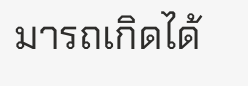มารถเกิดได้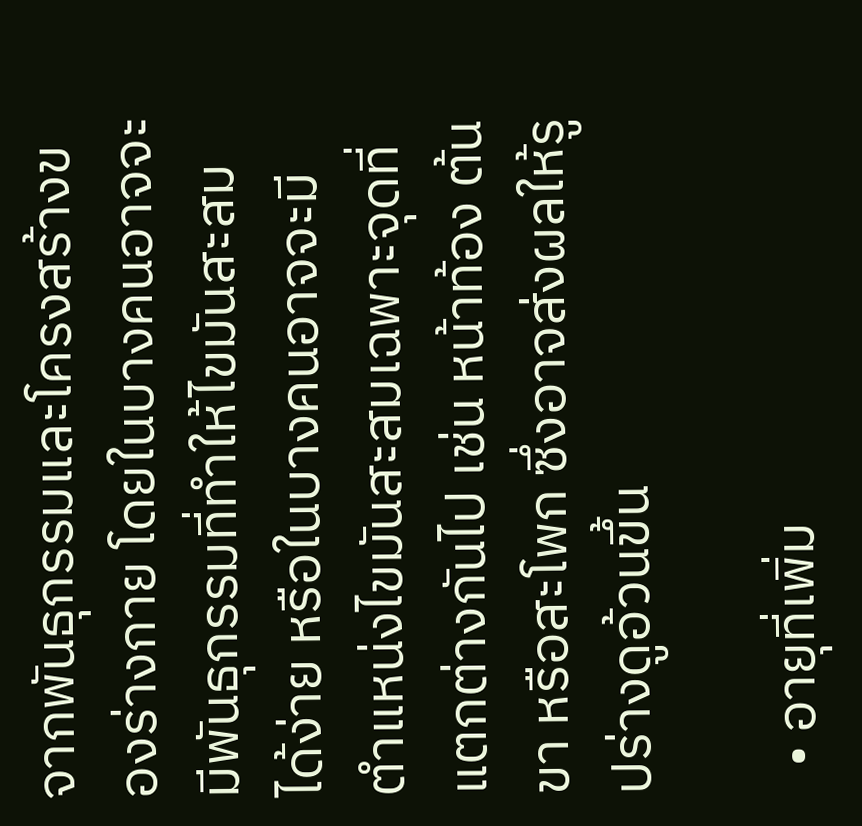จากพันธุกรรมและโครงสร้างของร่างกาย โดยในบางคนอาจจะมีพันธุกรรมที่ทำให้ไขมันสะสมได้ง่าย หรือในบางคนอาจจะมีตำแหน่งไขมันสะสมเฉพาะจุดที่แตกต่างกันไป เช่น หน้าท้อง ต้นขา หรือสะโพก ซึ่งอาจส่งผลให้รูปร่างดูอ้วนขึ้น

  • อายุที่เพิ่ม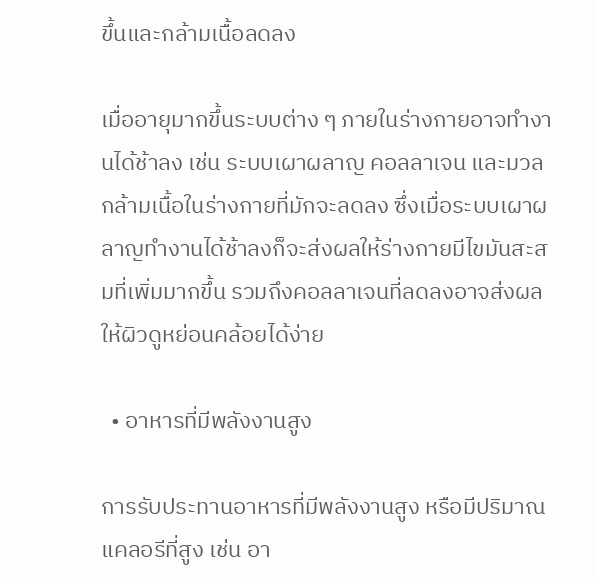ขึ้นและกล้ามเนื้อลดลง

เมื่ออายุมากขึ้นระบบต่าง ๆ ภายในร่างกายอาจทำงานได้ช้าลง เช่น ระบบเผาผลาญ คอลลาเจน และมวลกล้ามเนื้อในร่างกายที่มักจะลดลง ซึ่งเมื่อระบบเผาผลาญทำงานได้ช้าลงก็จะส่งผลให้ร่างกายมีไขมันสะสมที่เพิ่มมากขึ้น รวมถึงคอลลาเจนที่ลดลงอาจส่งผลให้ผิวดูหย่อนคล้อยได้ง่าย

  • อาหารที่มีพลังงานสูง

การรับประทานอาหารที่มีพลังงานสูง หรือมีปริมาณแคลอรีที่สูง เช่น อา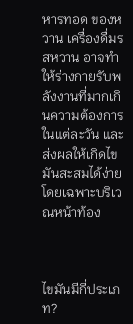หารทอด ของหวาน เครื่องดื่มรสหวาน อาจทำให้ร่างกายรับพลังงานที่มากเกินความต้องการในแต่ละวัน และส่งผลให้เกิดไขมันสะสมได้ง่าย โดยเฉพาะบริเวณหน้าท้อง



ไขมันมีกี่ประเภท?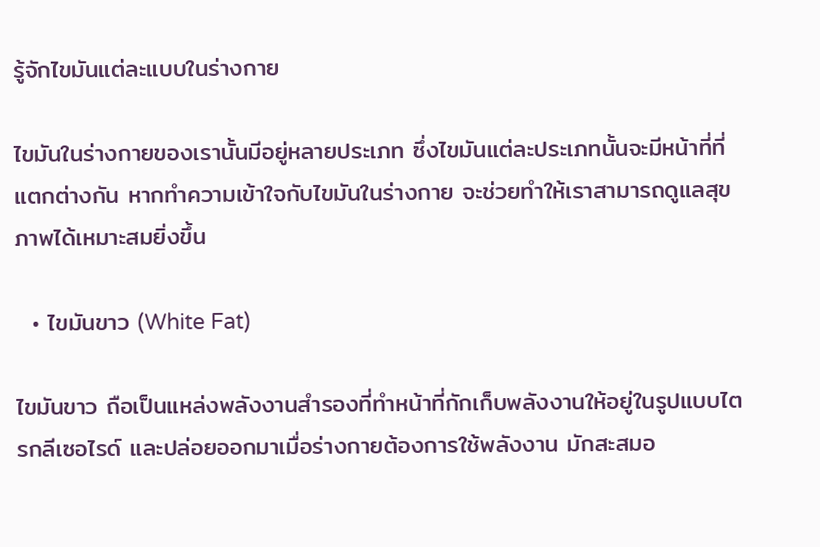รู้จักไขมันแต่ละแบบในร่างกาย

ไขมันในร่างกายของเรานั้นมีอยู่หลายประเภท ซึ่งไขมันแต่ละประเภทนั้นจะมีหน้าที่ที่แตกต่างกัน หากทำความเข้าใจกับไขมันในร่างกาย จะช่วยทำให้เราสามารถดูแลสุขภาพได้เหมาะสมยิ่งขึ้น

  • ไขมันขาว (White Fat)

ไขมันขาว ถือเป็นแหล่งพลังงานสำรองที่ทำหน้าที่กักเก็บพลังงานให้อยู่ในรูปแบบไตรกลีเซอไรด์ และปล่อยออกมาเมื่อร่างกายต้องการใช้พลังงาน มักสะสมอ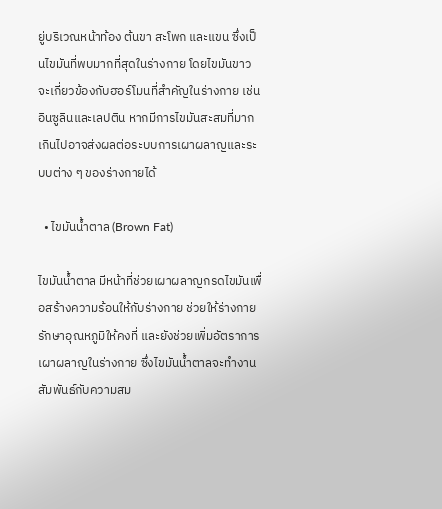ยู่บริเวณหน้าท้อง ต้นขา สะโพก และแขน ซึ่งเป็นไขมันที่พบมากที่สุดในร่างกาย โดยไขมันขาวจะเกี่ยวข้องกับฮอร์โมนที่สำคัญในร่างกาย เช่น อินซูลินและเลปติน หากมีการไขมันสะสมที่มากเกินไปอาจส่งผลต่อระบบการเผาผลาญและระบบต่าง ๆ ของร่างกายได้

  • ไขมันน้ำตาล (Brown Fat)

ไขมันน้ำตาล มีหน้าที่ช่วยเผาผลาญกรดไขมันเพื่อสร้างความร้อนให้กับร่างกาย ช่วยให้ร่างกายรักษาอุณหภูมิให้คงที่ และยังช่วยเพิ่มอัตราการเผาผลาญในร่างกาย ซึ่งไขมันน้ำตาลจะทำงานสัมพันธ์กับความสม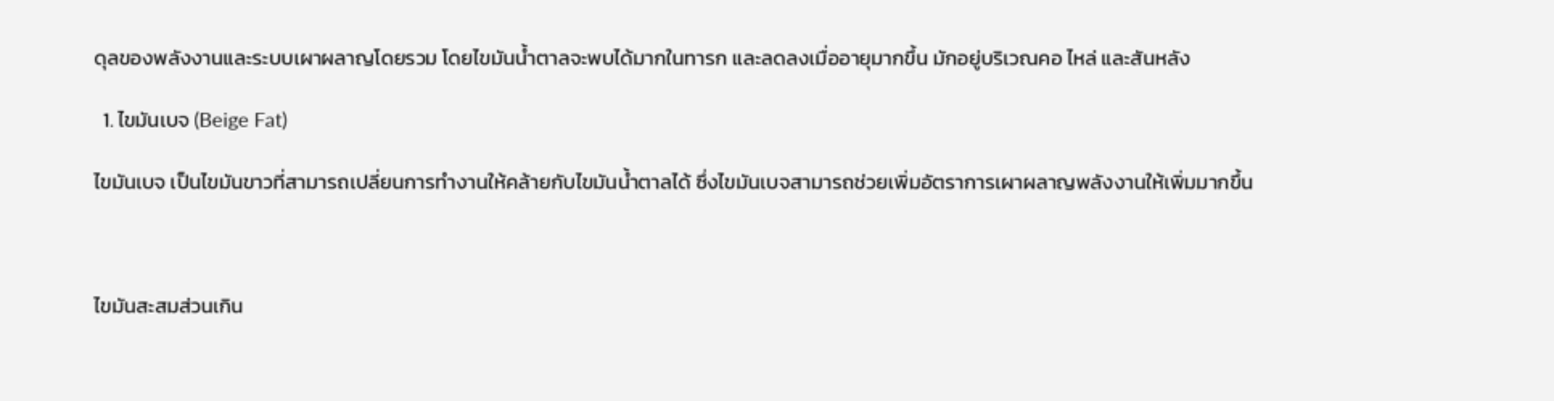ดุลของพลังงานและระบบเผาผลาญโดยรวม โดยไขมันน้ำตาลจะพบได้มากในทารก และลดลงเมื่ออายุมากขึ้น มักอยู่บริเวณคอ ไหล่ และสันหลัง

  1. ไขมันเบจ (Beige Fat)

ไขมันเบจ เป็นไขมันขาวที่สามารถเปลี่ยนการทำงานให้คล้ายกับไขมันน้ำตาลได้ ซึ่งไขมันเบจสามารถช่วยเพิ่มอัตราการเผาผลาญพลังงานให้เพิ่มมากขึ้น



ไขมันสะสมส่วนเกิน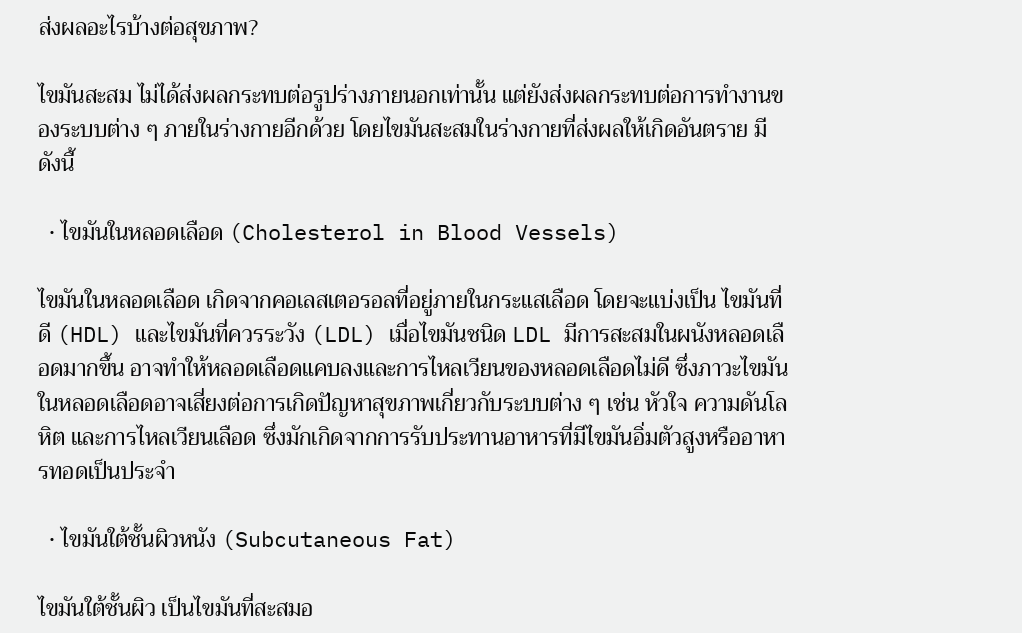ส่งผลอะไรบ้างต่อสุขภาพ?

ไขมันสะสม ไม่ได้ส่งผลกระทบต่อรูปร่างภายนอกเท่านั้น แต่ยังส่งผลกระทบต่อการทำงานของระบบต่าง ๆ ภายในร่างกายอีกด้วย โดยไขมันสะสมในร่างกายที่ส่งผลให้เกิดอันตราย มีดังนี้

  • ไขมันในหลอดเลือด (Cholesterol in Blood Vessels)

ไขมันในหลอดเลือด เกิดจากคอเลสเตอรอลที่อยู่ภายในกระแสเลือด โดยจะแบ่งเป็น ไขมันที่ดี (HDL) และไขมันที่ควรระวัง (LDL) เมื่อไขมันชนิด LDL มีการสะสมในผนังหลอดเลือดมากขึ้น อาจทำให้หลอดเลือดแคบลงและการไหลเวียนของหลอดเลือดไม่ดี ซึ่งภาวะไขมันในหลอดเลือดอาจเสี่ยงต่อการเกิดปัญหาสุขภาพเกี่ยวกับระบบต่าง ๆ เช่น หัวใจ ความดันโลหิต และการไหลเวียนเลือด ซึ่งมักเกิดจากการรับประทานอาหารที่มีไขมันอิ่มตัวสูงหรืออาหารทอดเป็นประจำ

  • ไขมันใต้ชั้นผิวหนัง (Subcutaneous Fat)

ไขมันใต้ชั้นผิว เป็นไขมันที่สะสมอ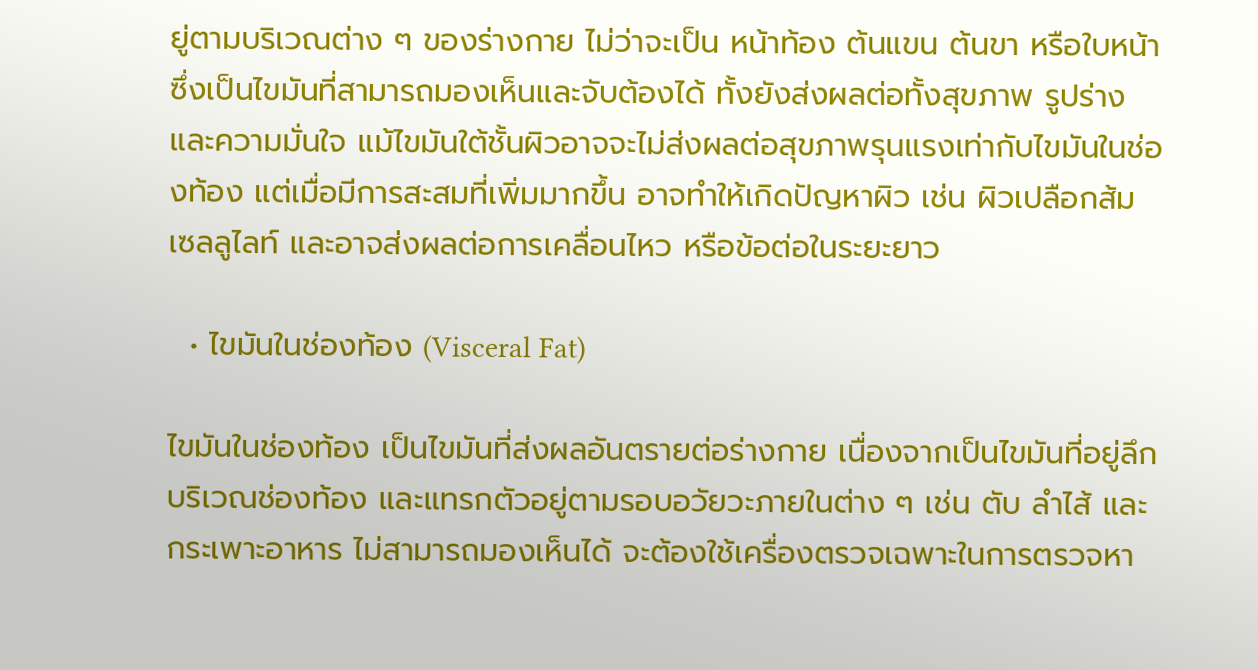ยู่ตามบริเวณต่าง ๆ ของร่างกาย ไม่ว่าจะเป็น หน้าท้อง ต้นแขน ต้นขา หรือใบหน้า ซึ่งเป็นไขมันที่สามารถมองเห็นและจับต้องได้ ทั้งยังส่งผลต่อทั้งสุขภาพ รูปร่าง และความมั่นใจ แม้ไขมันใต้ชั้นผิวอาจจะไม่ส่งผลต่อสุขภาพรุนแรงเท่ากับไขมันในช่องท้อง แต่เมื่อมีการสะสมที่เพิ่มมากขึ้น อาจทำให้เกิดปัญหาผิว เช่น ผิวเปลือกส้ม เซลลูไลท์ และอาจส่งผลต่อการเคลื่อนไหว หรือข้อต่อในระยะยาว

  • ไขมันในช่องท้อง (Visceral Fat)

ไขมันในช่องท้อง เป็นไขมันที่ส่งผลอันตรายต่อร่างกาย เนื่องจากเป็นไขมันที่อยู่ลึกบริเวณช่องท้อง และแทรกตัวอยู่ตามรอบอวัยวะภายในต่าง ๆ เช่น ตับ ลำไส้ และกระเพาะอาหาร ไม่สามารถมองเห็นได้ จะต้องใช้เครื่องตรวจเฉพาะในการตรวจหา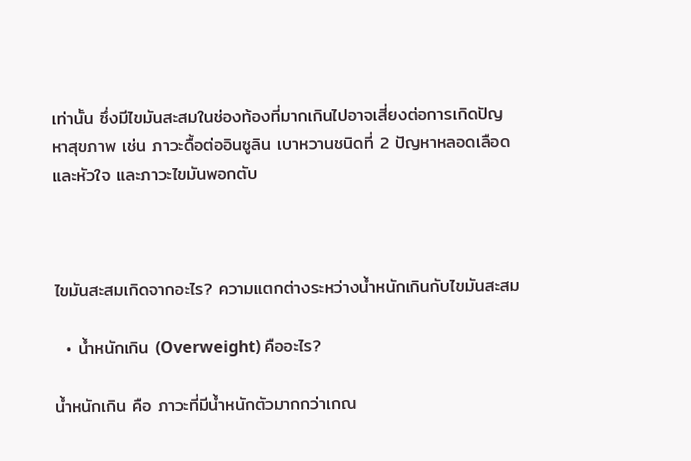เท่านั้น ซึ่งมีไขมันสะสมในช่องท้องที่มากเกินไปอาจเสี่ยงต่อการเกิดปัญหาสุขภาพ เช่น ภาวะดื้อต่ออินซูลิน เบาหวานชนิดที่ 2 ปัญหาหลอดเลือดและหัวใจ และภาวะไขมันพอกตับ



ไขมันสะสมเกิดจากอะไร? ความแตกต่างระหว่างน้ำหนักเกินกับไขมันสะสม

  • น้ำหนักเกิน (Overweight) คืออะไร?

น้ำหนักเกิน คือ ภาวะที่มีน้ำหนักตัวมากกว่าเกณ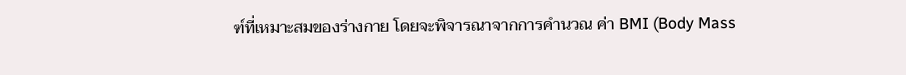ฑ์ที่เหมาะสมของร่างกาย โดยจะพิจารณาจากการคำนวณ ค่า BMI (Body Mass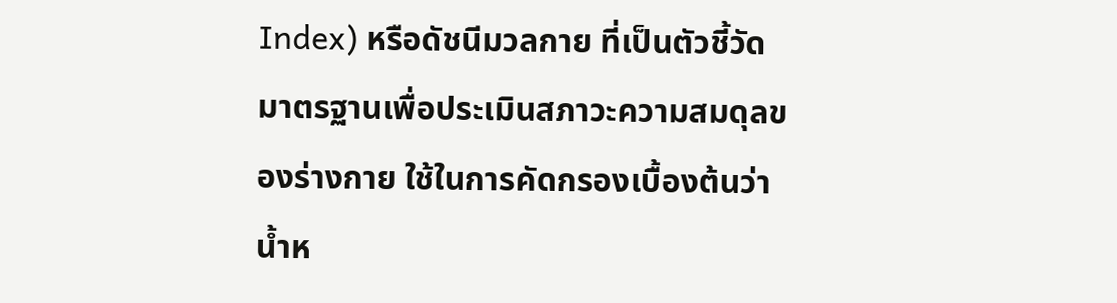Index) หรือดัชนีมวลกาย ที่เป็นตัวชี้วัดมาตรฐานเพื่อประเมินสภาวะความสมดุลของร่างกาย ใช้ในการคัดกรองเบื้องต้นว่าน้ำห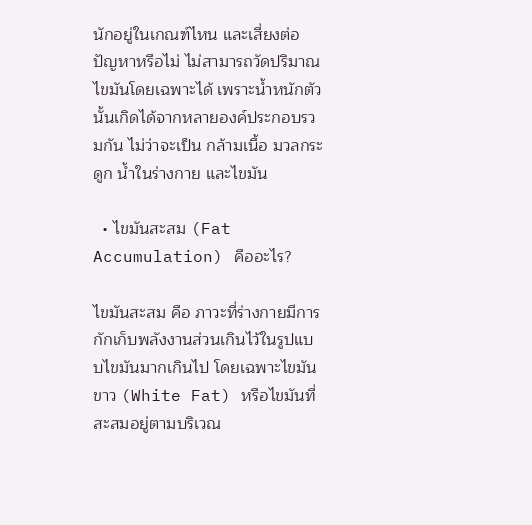นักอยู่ในเกณฑ์ไหน และเสี่ยงต่อปัญหาหรือไม่ ไม่สามารถวัดปริมาณไขมันโดยเฉพาะได้ เพราะน้ำหนักตัวนั้นเกิดได้จากหลายองค์ประกอบรวมกัน ไม่ว่าจะเป็น กล้ามเนื้อ มวลกระดูก น้ำในร่างกาย และไขมัน

  • ไขมันสะสม (Fat Accumulation) คืออะไร?

ไขมันสะสม คือ ภาวะที่ร่างกายมีการกักเก็บพลังงานส่วนเกินไว้ในรูปแบบไขมันมากเกินไป โดยเฉพาะไขมันขาว (White Fat) หรือไขมันที่สะสมอยู่ตามบริเวณ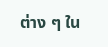ต่าง ๆ ใน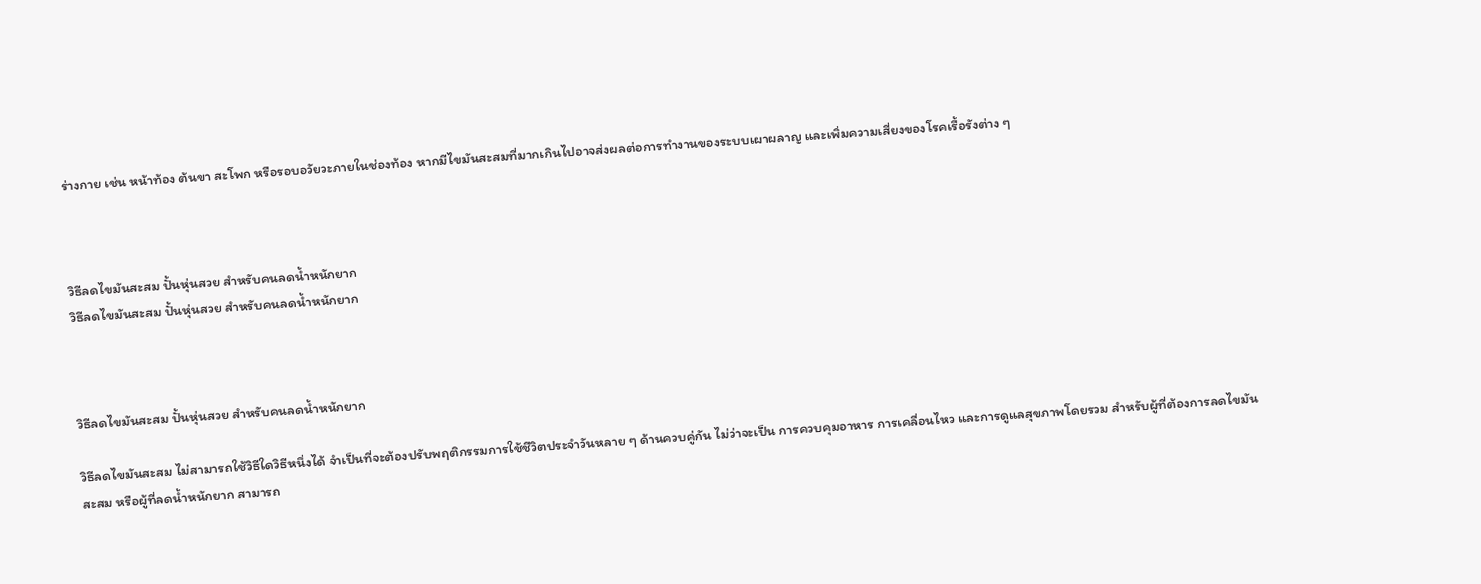ร่างกาย เช่น หน้าท้อง ต้นขา สะโพก หรือรอบอวัยวะภายในช่องท้อง หากมีไขมันสะสมที่มากเกินไปอาจส่งผลต่อการทำงานของระบบเผาผลาญ และเพิ่มความเสี่ยงของโรคเรื้อรังต่าง ๆ



วิธีลดไขมันสะสม ปั้นหุ่นสวย สำหรับคนลดน้ำหนักยาก
วิธีลดไขมันสะสม ปั้นหุ่นสวย สำหรับคนลดน้ำหนักยาก



วิธีลดไขมันสะสม ปั้นหุ่นสวย สำหรับคนลดน้ำหนักยาก

วิธีลดไขมันสะสม ไม่สามารถใช้วิธีใดวิธีหนึ่งได้ จำเป็นที่จะต้องปรับพฤติกรรมการใช้ชีวิตประจำวันหลาย ๆ ด้านควบคู่กัน ไม่ว่าจะเป็น การควบคุมอาหาร การเคลื่อนไหว และการดูแลสุขภาพโดยรวม สำหรับผู้ที่ต้องการลดไขมันสะสม หรือผู้ที่ลดน้ำหนักยาก สามารถ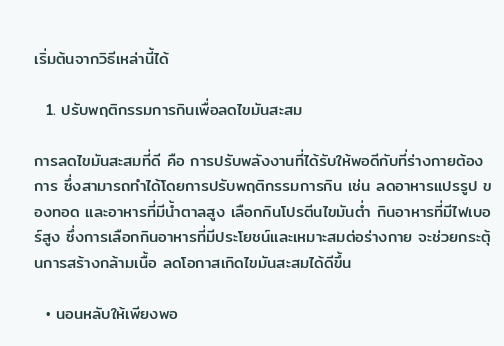เริ่มต้นจากวิธีเหล่านี้ได้

  1. ปรับพฤติกรรมการกินเพื่อลดไขมันสะสม

การลดไขมันสะสมที่ดี คือ การปรับพลังงานที่ได้รับให้พอดีกับที่ร่างกายต้องการ ซึ่งสามารถทำได้โดยการปรับพฤติกรรมการกิน เช่น ลดอาหารแปรรูป ของทอด และอาหารที่มีน้ำตาลสูง เลือกกินโปรตีนไขมันต่ำ กินอาหารที่มีไฟเบอร์สูง ซึ่งการเลือกกินอาหารที่มีประโยชน์และเหมาะสมต่อร่างกาย จะช่วยกระตุ้นการสร้างกล้ามเนื้อ ลดโอกาสเกิดไขมันสะสมได้ดีขึ้น

  • นอนหลับให้เพียงพอ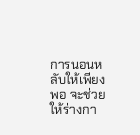การนอนหลับให้เพียงพอ จะช่วยให้ร่างกา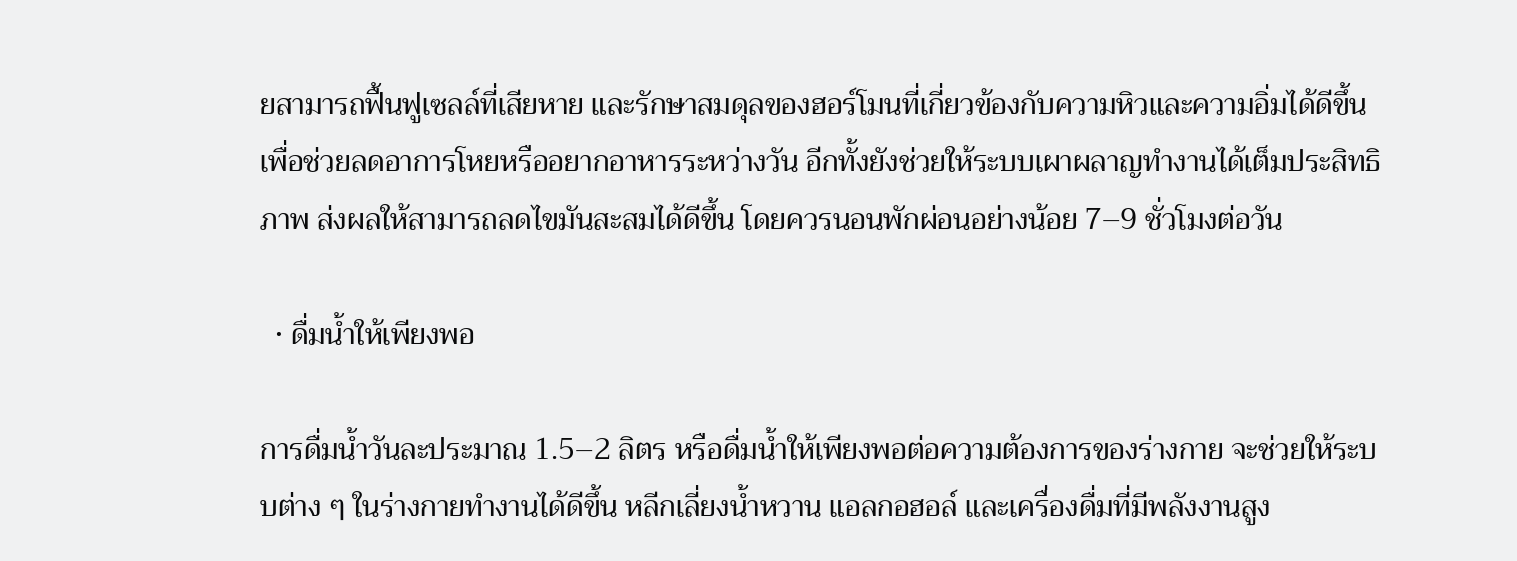ยสามารถฟื้นฟูเซลล์ที่เสียหาย และรักษาสมดุลของฮอร์โมนที่เกี่ยวข้องกับความหิวและความอิ่มได้ดีขึ้น เพื่อช่วยลดอาการโหยหรืออยากอาหารระหว่างวัน อีกทั้งยังช่วยให้ระบบเผาผลาญทำงานได้เต็มประสิทธิภาพ ส่งผลให้สามารถลดไขมันสะสมได้ดีขึ้น โดยควรนอนพักผ่อนอย่างน้อย 7–9 ชั่วโมงต่อวัน

  • ดื่มน้ำให้เพียงพอ

การดื่มน้ำวันละประมาณ 1.5–2 ลิตร หรือดื่มน้ำให้เพียงพอต่อความต้องการของร่างกาย จะช่วยให้ระบบต่าง ๆ ในร่างกายทำงานได้ดีขึ้น หลีกเลี่ยงน้ำหวาน แอลกอฮอล์ และเครื่องดื่มที่มีพลังงานสูง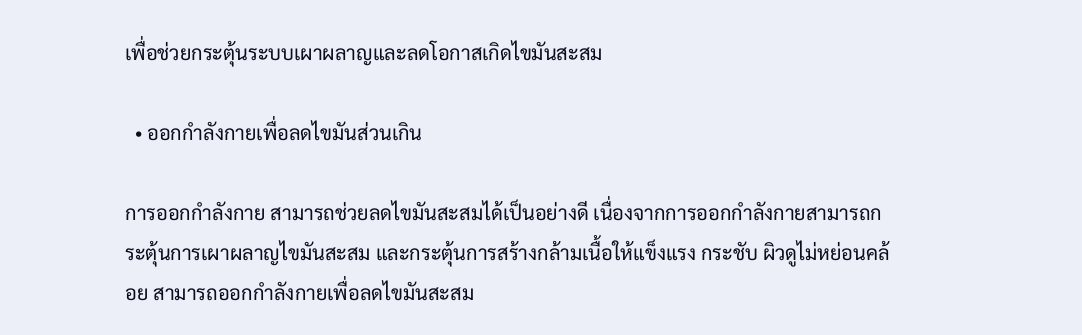เพื่อช่วยกระตุ้นระบบเผาผลาญและลดโอกาสเกิดไขมันสะสม

  • ออกกำลังกายเพื่อลดไขมันส่วนเกิน

การออกกำลังกาย สามารถช่วยลดไขมันสะสมได้เป็นอย่างดี เนื่องจากการออกกำลังกายสามารถกระตุ้นการเผาผลาญไขมันสะสม และกระตุ้นการสร้างกล้ามเนื้อให้แข็งแรง กระชับ ผิวดูไม่หย่อนคล้อย สามารถออกกำลังกายเพื่อลดไขมันสะสม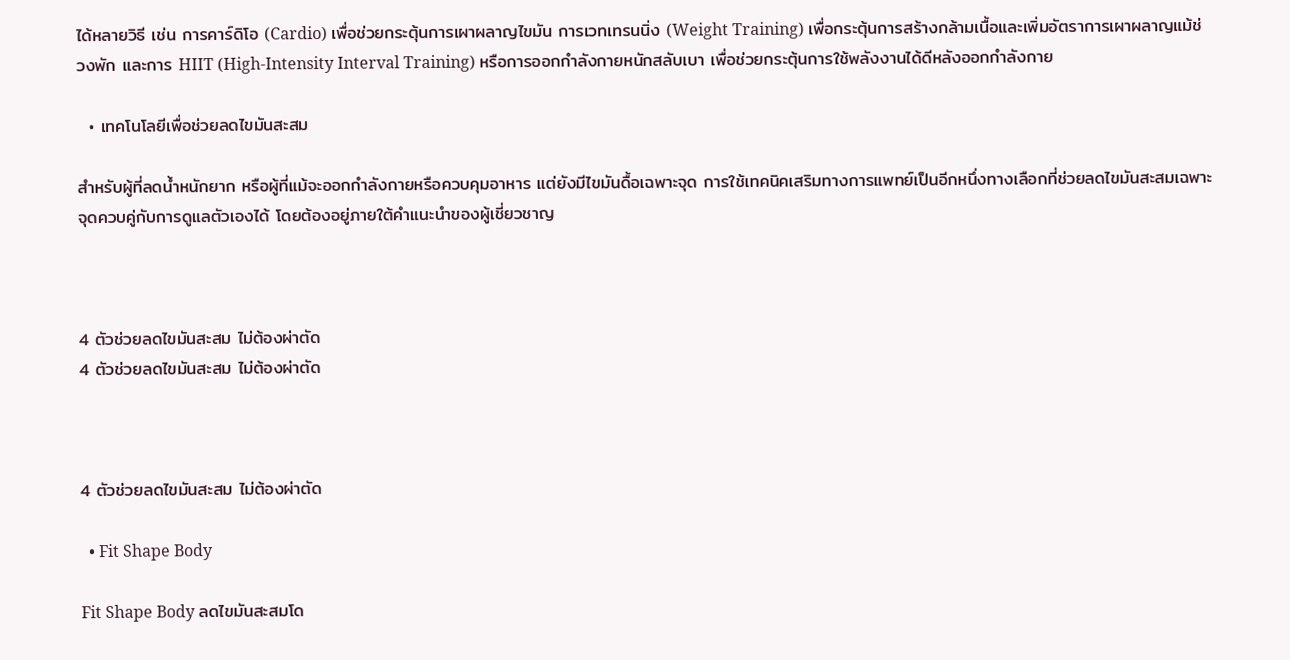ได้หลายวิธี เช่น การคาร์ดิโอ (Cardio) เพื่อช่วยกระตุ้นการเผาผลาญไขมัน การเวทเทรนนิ่ง (Weight Training) เพื่อกระตุ้นการสร้างกล้ามเนื้อและเพิ่มอัตราการเผาผลาญแม้ช่วงพัก และการ HIIT (High-Intensity Interval Training) หรือการออกกำลังกายหนักสลับเบา เพื่อช่วยกระตุ้นการใช้พลังงานได้ดีหลังออกกำลังกาย

  • เทคโนโลยีเพื่อช่วยลดไขมันสะสม

สำหรับผู้ที่ลดน้ำหนักยาก หรือผู้ที่แม้จะออกกำลังกายหรือควบคุมอาหาร แต่ยังมีไขมันดื้อเฉพาะจุด การใช้เทคนิคเสริมทางการแพทย์เป็นอีกหนึ่งทางเลือกที่ช่วยลดไขมันสะสมเฉพาะจุดควบคู่กับการดูแลตัวเองได้ โดยต้องอยู่ภายใต้คำแนะนำของผู้เชี่ยวชาญ



4 ตัวช่วยลดไขมันสะสม ไม่ต้องผ่าตัด
4 ตัวช่วยลดไขมันสะสม ไม่ต้องผ่าตัด



4 ตัวช่วยลดไขมันสะสม ไม่ต้องผ่าตัด

  • Fit Shape Body

Fit Shape Body ลดไขมันสะสมโด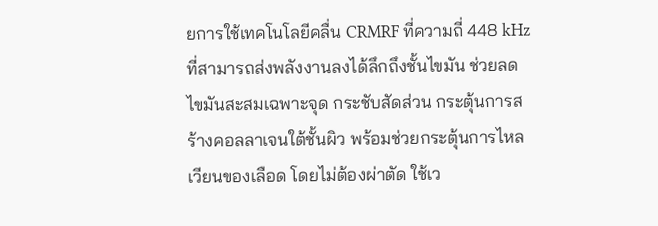ยการใช้เทคโนโลยีคลื่น CRMRF ที่ความถี่ 448 kHz ที่สามารถส่งพลังงานลงได้ลึกถึงชั้นไขมัน ช่วยลดไขมันสะสมเฉพาะจุด กระชับสัดส่วน กระตุ้นการสร้างคอลลาเจนใต้ชั้นผิว พร้อมช่วยกระตุ้นการไหลเวียนของเลือด โดยไม่ต้องผ่าตัด ใช้เว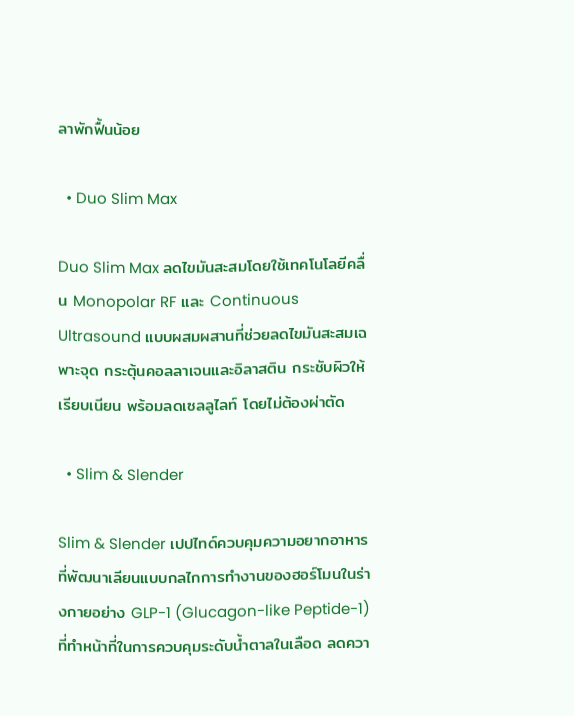ลาพักฟื้นน้อย

  • Duo Slim Max

Duo Slim Max ลดไขมันสะสมโดยใช้เทคโนโลยีคลื่น Monopolar RF และ Continuous Ultrasound แบบผสมผสานที่ช่วยลดไขมันสะสมเฉพาะจุด กระตุ้นคอลลาเจนและอิลาสติน กระชับผิวให้เรียบเนียน พร้อมลดเซลลูไลท์ โดยไม่ต้องผ่าตัด

  • Slim & Slender

Slim & Slender เปปไทด์ควบคุมความอยากอาหาร ที่พัฒนาเลียนแบบกลไกการทำงานของฮอร์โมนในร่างกายอย่าง GLP-1 (Glucagon-like Peptide-1) ที่ทำหน้าที่ในการควบคุมระดับน้ำตาลในเลือด ลดควา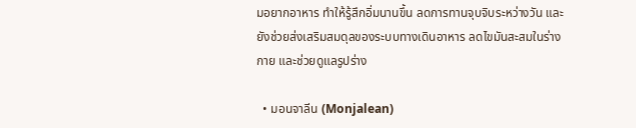มอยากอาหาร ทำให้รู้สึกอิ่มนานขึ้น ลดการทานจุบจิบระหว่างวัน และยังช่วยส่งเสริมสมดุลของระบบทางเดินอาหาร ลดไขมันสะสมในร่างกาย และช่วยดูแลรูปร่าง

  • มอนจาลีน (Monjalean)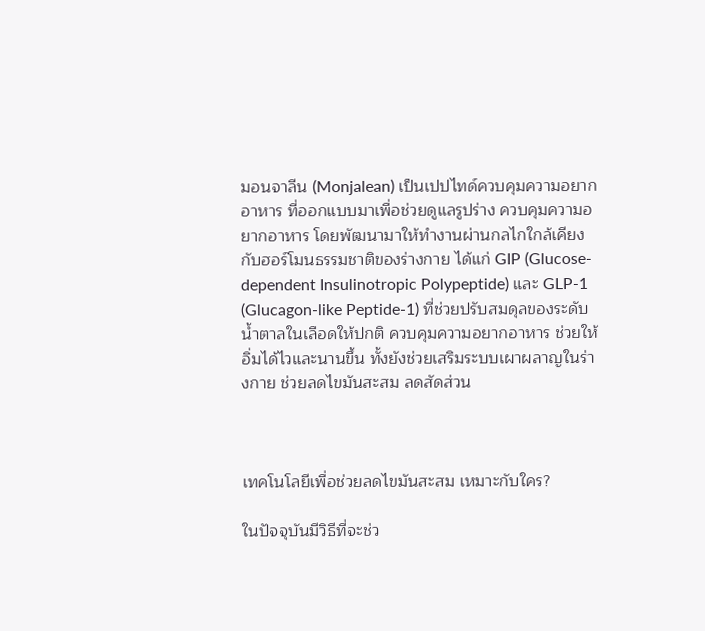มอนจาลีน (Monjalean) เป็นเปปไทด์ควบคุมความอยากอาหาร ที่ออกแบบมาเพื่อช่วยดูแลรูปร่าง ควบคุมความอยากอาหาร โดยพัฒนามาให้ทำงานผ่านกลไกใกล้เคียงกับฮอร์โมนธรรมชาติของร่างกาย ได้แก่ GIP (Glucose-dependent Insulinotropic Polypeptide) และ GLP-1 (Glucagon-like Peptide-1) ที่ช่วยปรับสมดุลของระดับน้ำตาลในเลือดให้ปกติ ควบคุมความอยากอาหาร ช่วยให้อิ่มได้ไวและนานขึ้น ทั้งยังช่วยเสริมระบบเผาผลาญในร่างกาย ช่วยลดไขมันสะสม ลดสัดส่วน



เทคโนโลยีเพื่อช่วยลดไขมันสะสม เหมาะกับใคร?

ในปัจจุบันมีวิธีที่จะช่ว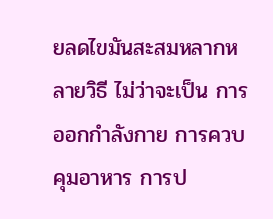ยลดไขมันสะสมหลากหลายวิธี ไม่ว่าจะเป็น การออกกำลังกาย การควบคุมอาหาร การป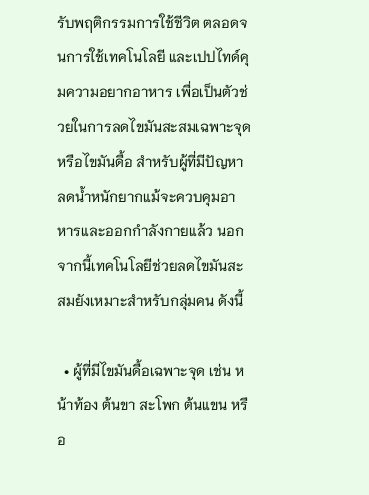รับพฤติกรรมการใช้ชีวิต ตลอดจนการใช้เทคโนโลยี และเปปไทด์คุมความอยากอาหาร เพื่อเป็นตัวช่วยในการลดไขมันสะสมเฉพาะจุด หรือไขมันดื้อ สำหรับผู้ที่มีปัญหาลดน้ำหนักยากแม้จะควบคุมอาหารและออกกำลังกายแล้ว นอกจากนี้เทคโนโลยีช่วยลดไขมันสะสมยังเหมาะสำหรับกลุ่มคน ดังนี้

  • ผู้ที่มีไขมันดื้อเฉพาะจุด เช่น หน้าท้อง ต้นขา สะโพก ต้นแขน หรือ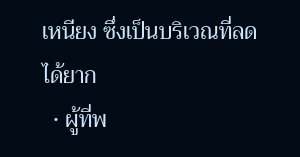เหนียง ซึ่งเป็นบริเวณที่ลดได้ยาก
  • ผู้ที่พ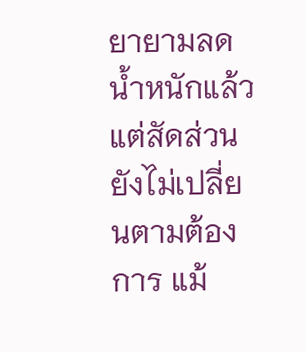ยายามลดน้ำหนักแล้ว แต่สัดส่วนยังไม่เปลี่ยนตามต้องการ แม้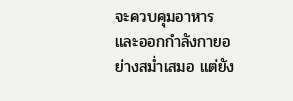จะควบคุมอาหารและออกกำลังกายอย่างสม่ำเสมอ แต่ยัง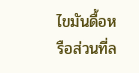ไขมันดื้อหรือส่วนที่ล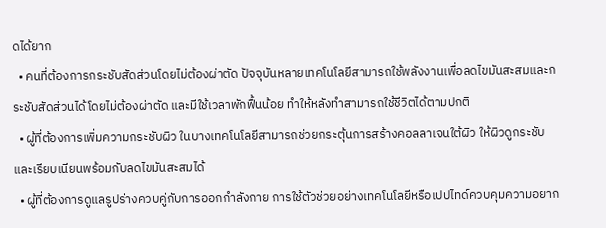ดได้ยาก
  • คนที่ต้องการกระชับสัดส่วนโดยไม่ต้องผ่าตัด ปัจจุบันหลายเทคโนโลยีสามารถใช้พลังงานเพื่อลดไขมันสะสมและกระชับสัดส่วนได้โดยไม่ต้องผ่าตัด และมีใช้เวลาพักฟื้นน้อย ทำให้หลังทำสามารถใช้ชีวิตได้ตามปกติ
  • ผู้ที่ต้องการเพิ่มความกระชับผิว ในบางเทคโนโลยีสามารถช่วยกระตุ้นการสร้างคอลลาเจนใต้ผิว ให้ผิวดูกระชับและเรียบเนียนพร้อมกับลดไขมันสะสมได้
  • ผู้ที่ต้องการดูแลรูปร่างควบคู่กับการออกกำลังกาย การใช้ตัวช่วยอย่างเทคโนโลยีหรือเปปไทด์ควบคุมความอยาก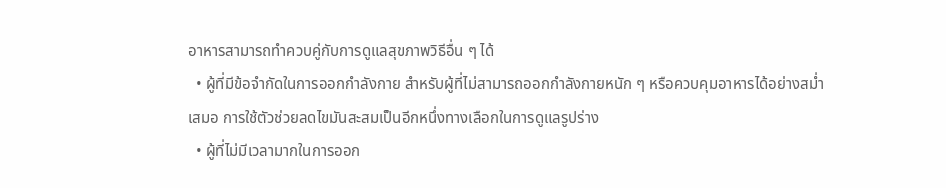อาหารสามารถทำควบคู่กับการดูแลสุขภาพวิธีอื่น ๆ ได้
  • ผู้ที่มีข้อจำกัดในการออกกำลังกาย สำหรับผู้ที่ไม่สามารถออกกำลังกายหนัก ๆ หรือควบคุมอาหารได้อย่างสม่ำเสมอ การใช้ตัวช่วยลดไขมันสะสมเป็นอีกหนึ่งทางเลือกในการดูแลรูปร่าง
  • ผู้ที่ไม่มีเวลามากในการออก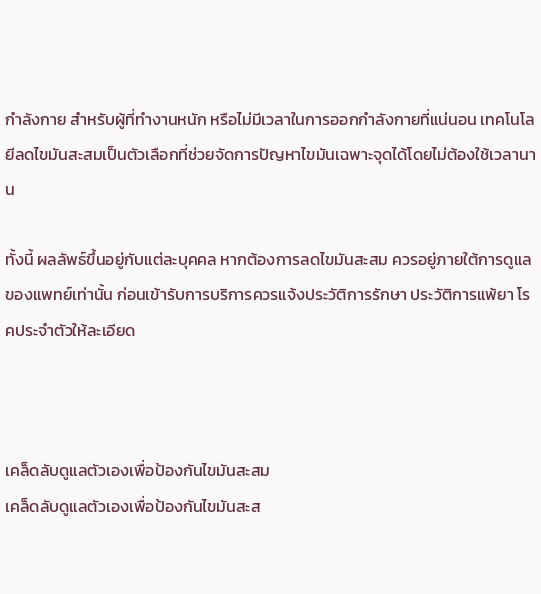กำลังกาย สำหรับผู้ที่ทำงานหนัก หรือไม่มีเวลาในการออกกำลังกายที่แน่นอน เทคโนโลยีลดไขมันสะสมเป็นตัวเลือกที่ช่วยจัดการปัญหาไขมันเฉพาะจุดได้โดยไม่ต้องใช้เวลานาน

ทั้งนี้ ผลลัพธ์ขึ้นอยู่กับแต่ละบุคคล หากต้องการลดไขมันสะสม ควรอยู่ภายใต้การดูแลของแพทย์เท่านั้น ก่อนเข้ารับการบริการควรแจ้งประวัติการรักษา ประวัติการแพ้ยา โรคประจำตัวให้ละเอียด



เคล็ดลับดูแลตัวเองเพื่อป้องกันไขมันสะสม
เคล็ดลับดูแลตัวเองเพื่อป้องกันไขมันสะส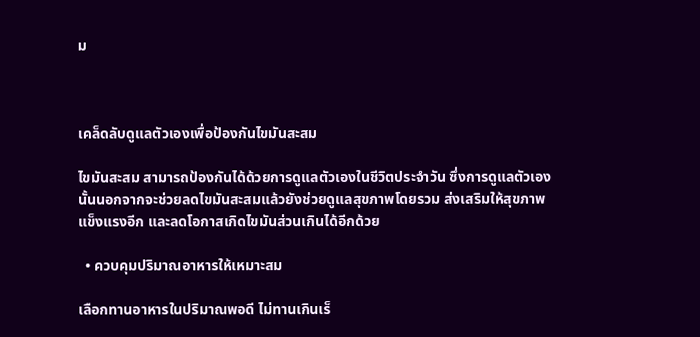ม



เคล็ดลับดูแลตัวเองเพื่อป้องกันไขมันสะสม

ไขมันสะสม สามารถป้องกันได้ด้วยการดูแลตัวเองในชีวิตประจำวัน ซึ่งการดูแลตัวเองนั้นนอกจากจะช่วยลดไขมันสะสมแล้วยังช่วยดูแลสุขภาพโดยรวม ส่งเสริมให้สุขภาพแข็งแรงอีก และลดโอกาสเกิดไขมันส่วนเกินได้อีกด้วย

  • ควบคุมปริมาณอาหารให้เหมาะสม

เลือกทานอาหารในปริมาณพอดี ไม่ทานเกินเร็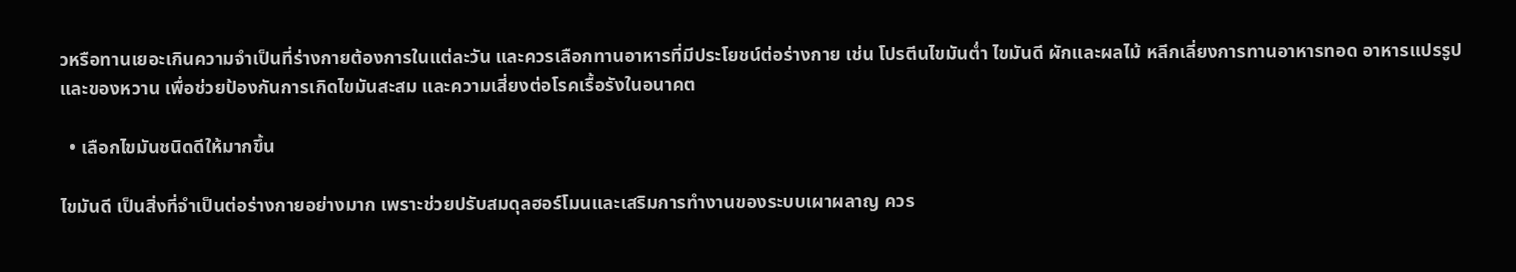วหรือทานเยอะเกินความจำเป็นที่ร่างกายต้องการในแต่ละวัน และควรเลือกทานอาหารที่มีประโยชน์ต่อร่างกาย เช่น โปรตีนไขมันต่ำ ไขมันดี ผักและผลไม้ หลีกเลี่ยงการทานอาหารทอด อาหารแปรรูป และของหวาน เพื่อช่วยป้องกันการเกิดไขมันสะสม และความเสี่ยงต่อโรคเรื้อรังในอนาคต

  • เลือกไขมันชนิดดีให้มากขึ้น

ไขมันดี เป็นสิ่งที่จำเป็นต่อร่างกายอย่างมาก เพราะช่วยปรับสมดุลฮอร์โมนและเสริมการทำงานของระบบเผาผลาญ ควร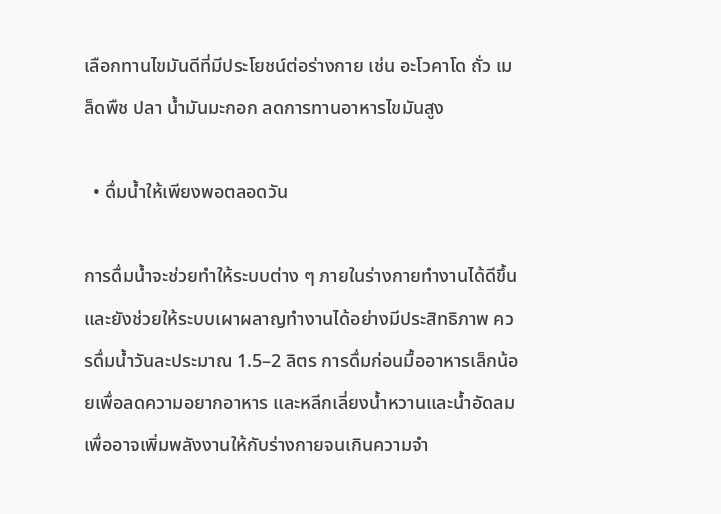เลือกทานไขมันดีที่มีประโยชน์ต่อร่างกาย เช่น อะโวคาโด ถั่ว เมล็ดพืช ปลา น้ำมันมะกอก ลดการทานอาหารไขมันสูง

  • ดื่มน้ำให้เพียงพอตลอดวัน

การดื่มน้ำจะช่วยทำให้ระบบต่าง ๆ ภายในร่างกายทำงานได้ดีขึ้น และยังช่วยให้ระบบเผาผลาญทำงานได้อย่างมีประสิทธิภาพ ควรดื่มน้ำวันละประมาณ 1.5–2 ลิตร การดื่มก่อนมื้ออาหารเล็กน้อยเพื่อลดความอยากอาหาร และหลีกเลี่ยงน้ำหวานและน้ำอัดลม เพื่ออาจเพิ่มพลังงานให้กับร่างกายจนเกินความจำ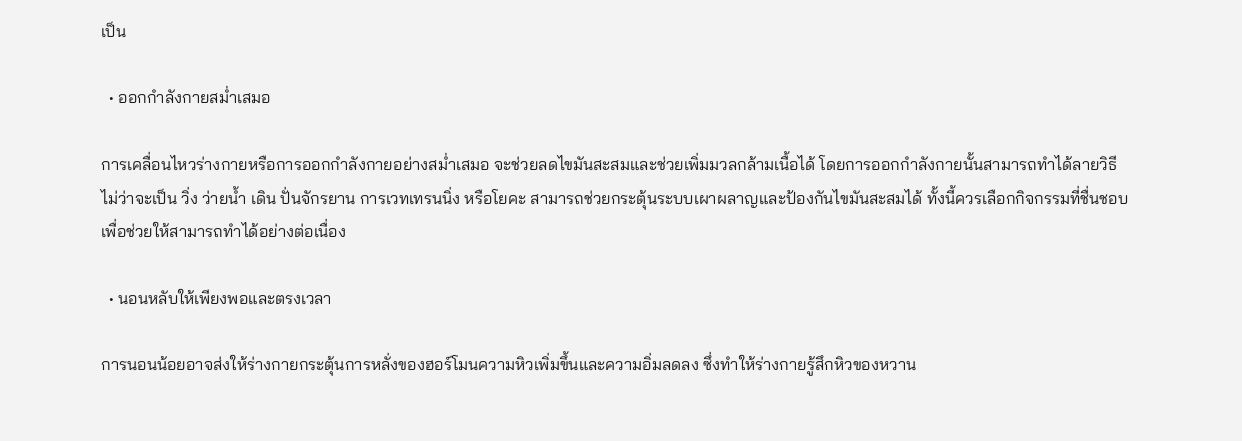เป็น

  • ออกกำลังกายสม่ำเสมอ

การเคลื่อนไหวร่างกายหรือการออกกำลังกายอย่างสม่ำเสมอ จะช่วยลดไขมันสะสมและช่วยเพิ่มมวลกล้ามเนื้อได้ โดยการออกกำลังกายนั้นสามารถทำได้ลายวิธี ไม่ว่าจะเป็น วิ่ง ว่ายน้ำ เดิน ปั่นจักรยาน การเวทเทรนนิ่ง หรือโยคะ สามารถช่วยกระตุ้นระบบเผาผลาญและป้องกันไขมันสะสมได้ ทั้งนี้ควรเลือกกิจกรรมที่ชื่นชอบ เพื่อช่วยให้สามารถทำได้อย่างต่อเนื่อง

  • นอนหลับให้เพียงพอและตรงเวลา

การนอนน้อยอาจส่งให้ร่างกายกระตุ้นการหลั่งของฮอร์โมนความหิวเพิ่มขึ้นและความอิ่มลดลง ซึ่งทำให้ร่างกายรู้สึกหิวของหวาน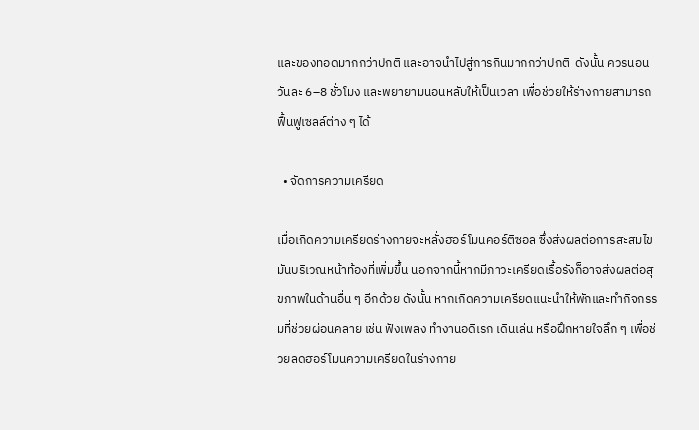และของทอดมากกว่าปกติ และอาจนำไปสู่การกินมากกว่าปกติ  ดังนั้น ควรนอนวันละ 6–8 ชั่วโมง และพยายามนอนหลับให้เป็นเวลา เพื่อช่วยให้ร่างกายสามารถฟื้นฟูเซลล์ต่าง ๆ ได้

  • จัดการความเครียด

เมื่อเกิดความเครียดร่างกายจะหลั่งฮอร์โมนคอร์ติซอล ซึ่งส่งผลต่อการสะสมไขมันบริเวณหน้าท้องที่เพิ่มขึ้น นอกจากนี้หากมีภาวะเครียดเรื้อรังก็อาจส่งผลต่อสุขภาพในด้านอื่น ๆ อีกด้วย ดังนั้น หากเกิดความเครียดแนะนำให้พักและทำกิจกรรมที่ช่วยผ่อนคลาย เช่น ฟังเพลง ทำงานอดิเรก เดินเล่น หรือฝึกหายใจลึก ๆ เพื่อช่วยลดฮอร์โมนความเครียดในร่างกาย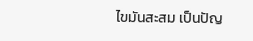ไขมันสะสม เป็นปัญ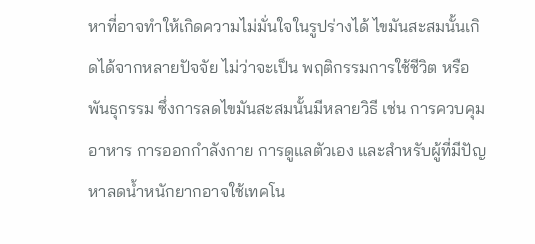หาที่อาจทำให้เกิดความไม่มั่นใจในรูปร่างได้ ไขมันสะสมนั้นเกิดได้จากหลายปัจจัย ไม่ว่าจะเป็น พฤติกรรมการใช้ชีวิต หรือพันธุกรรม ซึ่งการลดไขมันสะสมนั้นมีหลายวิธี เช่น การควบคุมอาหาร การออกกำลังกาย การดูแลตัวเอง และสำหรับผู้ที่มีปัญหาลดน้ำหนักยากอาจใช้เทคโน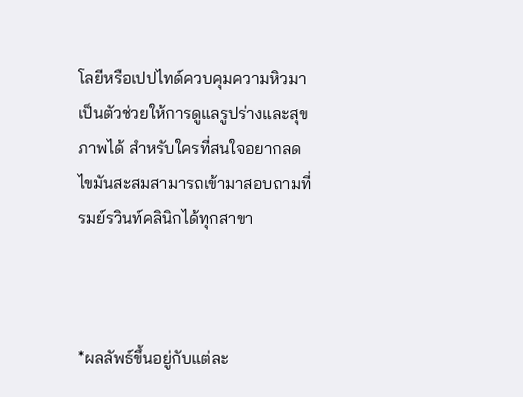โลยีหรือเปปไทด์ควบคุมความหิวมาเป็นตัวช่วยให้การดูแลรูปร่างและสุขภาพได้ สำหรับใครที่สนใจอยากลดไขมันสะสมสามารถเข้ามาสอบถามที่ รมย์รวินท์คลินิกได้ทุกสาขา



*ผลลัพธ์ขึ้นอยู่กับแต่ละ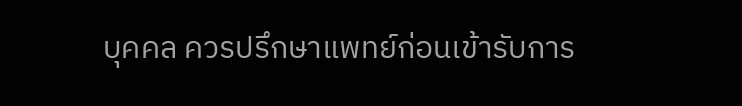บุคคล ควรปรึกษาแพทย์ก่อนเข้ารับการ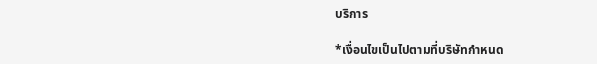บริการ

*เงื่อนไขเป็นไปตามที่บริษัทกำหนด